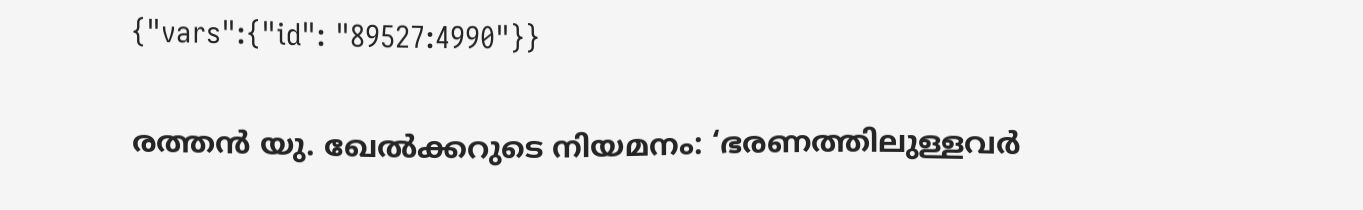{"vars":{"id": "89527:4990"}}

രത്തൻ യു. ഖേൽക്കറുടെ നിയമനം: ‘ഭരണത്തിലുള്ളവർ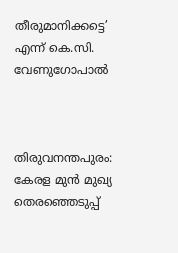തീരുമാനിക്കട്ടെ’ എന്ന് കെ.സി. വേണുഗോപാൽ



തിരുവനന്തപുരം: കേരള മുൻ മുഖ്യ തെരഞ്ഞെടുപ്പ്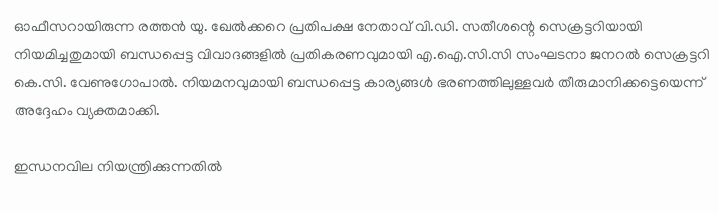ഓഫീസറായിരുന്ന രത്തൻ യു. ഖേൽക്കറെ പ്രതിപക്ഷ നേതാവ് വി.ഡി. സതീശന്റെ സെക്രട്ടറിയായി നിയമിച്ചതുമായി ബന്ധപ്പെട്ട വിവാദങ്ങളിൽ പ്രതികരണവുമായി എ.ഐ.സി.സി സംഘടനാ ജനറൽ സെക്രട്ടറി കെ.സി. വേണുഗോപാൽ. നിയമനവുമായി ബന്ധപ്പെട്ട കാര്യങ്ങൾ ഭരണത്തിലുള്ളവർ തീരുമാനിക്കട്ടെയെന്ന് അദ്ദേഹം വ്യക്തമാക്കി.

ഇന്ധനവില നിയന്ത്രിക്കുന്നതിൽ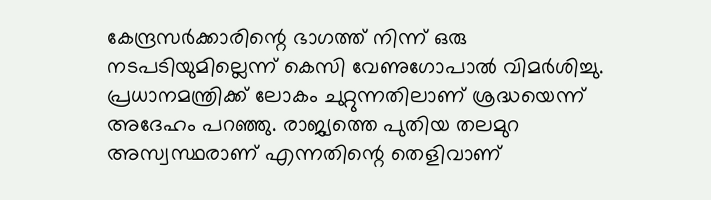കേന്ദ്രസർക്കാരിന്റെ ഭാഗത്ത് നിന്ന് ഒരു നടപടിയുമില്ലെന്ന് കെസി വേണുഗോപാൽ വിമർശിച്ചു. പ്രധാനമന്ത്രിക്ക് ലോകം ചുറ്റുന്നതിലാണ് ശ്രദ്ധയെന്ന് അദേഹം പറഞ്ഞു. രാജ്യത്തെ പുതിയ തലമുറ അസ്വസ്ഥരാണ് എന്നതിന്റെ തെളിവാണ്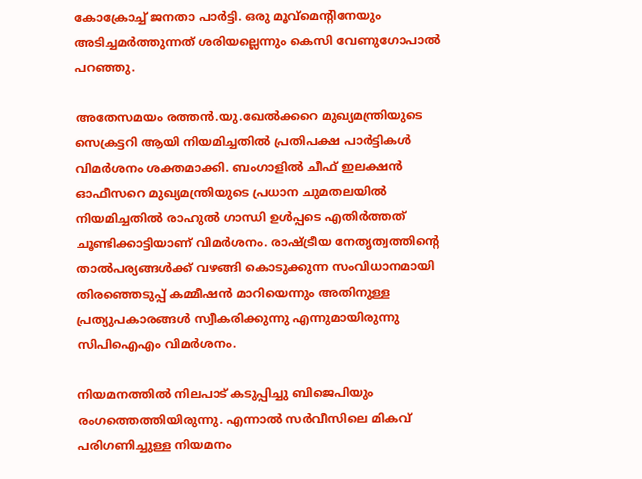കോക്രോച്ച് ജനതാ പാർട്ടി. ഒരു മൂവ്മെന്റിനേയും അടിച്ചമർത്തുന്നത് ശരിയല്ലെന്നും കെസി വേണുഗോപാൽ പറഞ്ഞു.

അതേസമയം രത്തൻ.യു.ഖേൽക്കറെ മുഖ്യമന്ത്രിയുടെ സെക്രട്ടറി ആയി നിയമിച്ചതിൽ പ്രതിപക്ഷ പാർട്ടികൾ വിമർശനം ശക്തമാക്കി. ബംഗാളിൽ ചീഫ് ഇലക്ഷൻ ഓഫീസറെ മുഖ്യമന്ത്രിയുടെ പ്രധാന ചുമതലയിൽ നിയമിച്ചതിൽ രാഹുൽ ഗാന്ധി ഉൾപ്പടെ എതിർത്തത് ചൂണ്ടിക്കാട്ടിയാണ് വിമർശനം. രാഷ്ട്രീയ നേതൃത്വത്തിന്റെ താൽപര്യങ്ങൾക്ക് വഴങ്ങി കൊടുക്കുന്ന സംവിധാനമായി തിരഞ്ഞെടുപ്പ് കമ്മീഷൻ മാറിയെന്നും അതിനുള്ള പ്രത്യുപകാരങ്ങൾ സ്വീകരിക്കുന്നു എന്നുമായിരുന്നു സിപിഐഎം വിമർശനം.

നിയമനത്തിൽ നിലപാട് കടുപ്പിച്ചു ബിജെപിയും രംഗത്തെത്തിയിരുന്നു. എന്നാൽ സർവീസിലെ മികവ് പരിഗണിച്ചുള്ള നിയമനം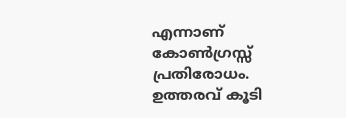എന്നാണ് കോൺഗ്രസ്സ് പ്രതിരോധം. ഉത്തരവ് കൂടി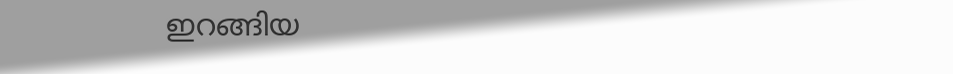ഇറങ്ങിയ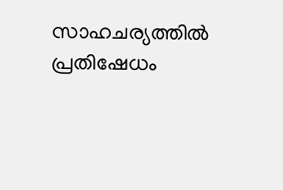സാഹചര്യത്തിൽ പ്രതിഷേധം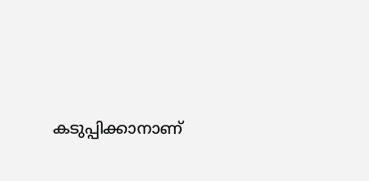കടുപ്പിക്കാനാണ്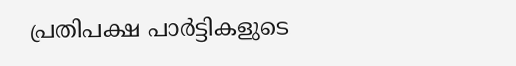പ്രതിപക്ഷ പാർട്ടികളുടെ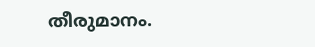തീരുമാനം.